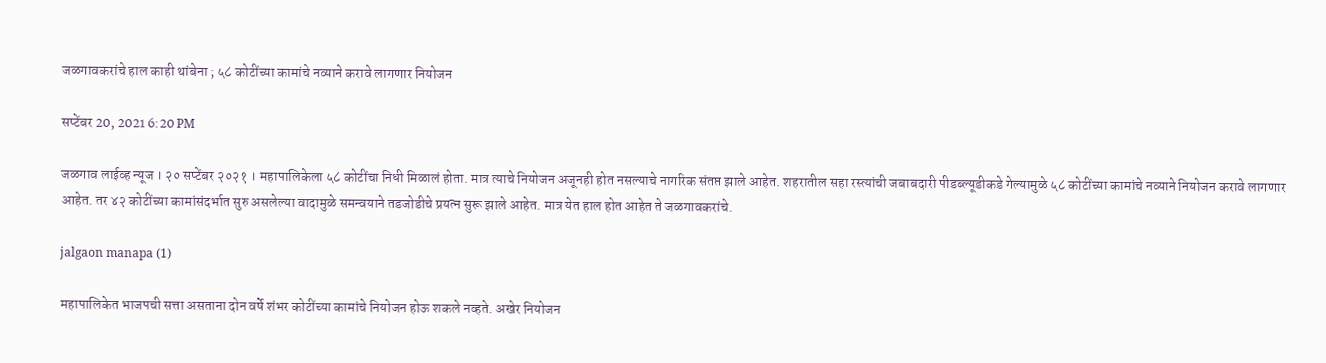जळगावकरांचे हाल काही थांबेना ; ५८ कोटींच्या कामांचे नव्याने करावे लागणार नियोजन

सप्टेंबर 20, 2021 6:20 PM

जळगाव लाईव्ह न्यूज । २० सप्टेंबर २०२१ । महापालिकेला ५८ कोटींचा निधी मिळालं होता. मात्र त्याचे नियोजन अजूनही होत नसल्याचे नागरिक संतप्त झाले आहेत. शहरातील सहा रस्त्यांची जबाबदारी पीडब्ल्यूडीकडे गेल्यामुळे ५८ कोटींच्या कामांचे नव्याने नियोजन करावे लागणार आहेत. तर ४२ कोटींच्या कामांसंदर्भात सुरु असलेल्या वादामुळे समन्वयाने तडजोडीचे प्रयत्न सुरू झाले आहेत. मात्र येत हाल होत आहेत ते जळगावकरांचे.

jalgaon manapa (1)

महापालिकेत भाजपची सत्ता असताना दोन वर्षे शंभर कोटींच्या कामांचे नियोजन होऊ शकले नव्हते. अखेर नियोजन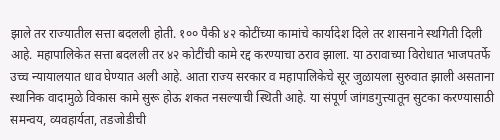झाले तर राज्यातील सत्ता बदलली होती. १०० पैकी ४२ कोटींच्या कामांचे कार्यादेश दिले तर शासनाने स्थगिती दिली आहे. महापालिकेत सत्ता बदलली तर ४२ कोटींची कामे रद्द करण्याचा ठराव झाला. या ठरावाच्या विरोधात भाजपतर्फे उच्च न्यायालयात धाव घेण्यात अली आहे. आता राज्य सरकार व महापालिकेचे सूर जुळायला सुरुवात झाली असताना स्थानिक वादामुळे विकास कामे सुरू होऊ शकत नसल्याची स्थिती आहे. या संपूर्ण जांगडगुत्त्यातून सुटका करण्यासाठी समन्वय, व्यवहार्यता, तडजोडीची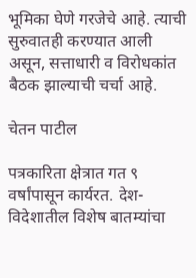भूमिका घेणे गरजेचे आहे. त्याची सुरुवातही करण्यात आली असून, सत्ताधारी व विरोधकांत बैठक झाल्याची चर्चा आहे.

चेतन पाटील

पत्रकारिता क्षेत्रात गत ९ वर्षांपासून कार्यरत. देश-विदेशातील विशेष बातम्यांचा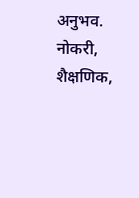अनुभव. नोकरी, शैक्षणिक,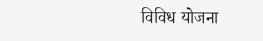विविध योजना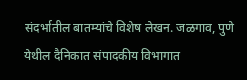संदर्भातील बातम्यांचे विशेष लेखन. जळगाव, पुणे येथील दैनिकात संपादकीय विभागात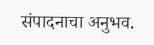संपादनाचा अनुभव.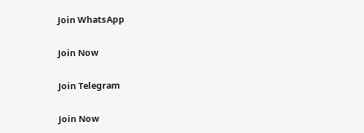Join WhatsApp

Join Now

Join Telegram

Join Now